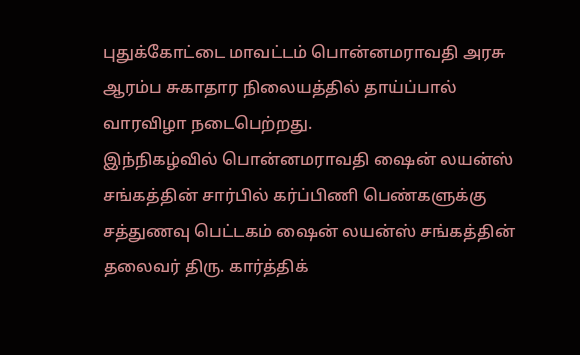புதுக்கோட்டை மாவட்டம் பொன்னமராவதி அரசு ஆரம்ப சுகாதார நிலையத்தில் தாய்ப்பால் வாரவிழா நடைபெற்றது.
இந்நிகழ்வில் பொன்னமராவதி ஷைன் லயன்ஸ் சங்கத்தின் சார்பில் கர்ப்பிணி பெண்களுக்கு சத்துணவு பெட்டகம் ஷைன் லயன்ஸ் சங்கத்தின் தலைவர் திரு. கார்த்திக்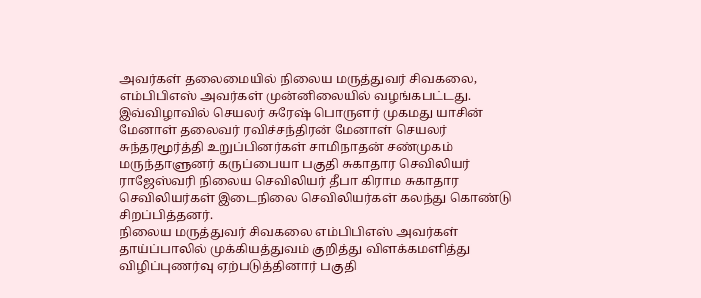அவர்கள் தலைமையில் நிலைய மருத்துவர் சிவகலை, எம்பிபிஎஸ் அவர்கள் முன்னிலையில் வழங்கபட்டது.
இவ்விழாவில் செயலர் சுரேஷ் பொருளர் முகமது யாசின் மேனாள் தலைவர் ரவிச்சந்திரன் மேனாள் செயலர் சுந்தரமூர்த்தி உறுப்பினர்கள் சாமிநாதன் சண்முகம் மருந்தாளுனர் கருப்பையா பகுதி சுகாதார செவிலியர் ராஜேஸ்வரி நிலைய செவிலியர் தீபா கிராம சுகாதார செவிலியர்கள் இடைநிலை செவிலியர்கள் கலந்து கொண்டு சிறப்பித்தனர்.
நிலைய மருத்துவர் சிவகலை எம்பிபிஎஸ் அவர்கள் தாய்ப்பாலில் முக்கியத்துவம் குறித்து விளக்கமளித்து விழிப்புணர்வு ஏற்படுத்தினார் பகுதி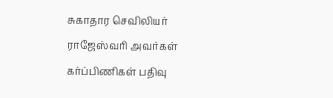சுகாதார செவிலியர் ராஜேஸ்வரி அவர்கள் கர்ப்பிணிகள் பதிவு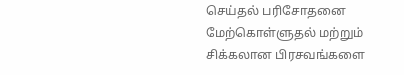செய்தல் பரிசோதனை மேற்கொள்ளுதல் மற்றும் சிக்கலான பிரசவங்களை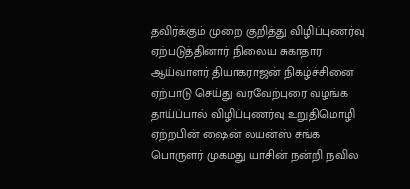தவிர்க்கும் முறை குறித்து விழிப்புணர்வு ஏற்படுத்தினார் நிலைய சுகாதார ஆய்வாளர் தியாகராஜன் நிகழ்ச்சினை ஏற்பாடு செய்து வரவேற்புரை வழங்க தாய்ப்பால் விழிப்புணர்வு உறுதிமொழி ஏற்றபின் ஷைன் லயன்ஸ் சங்க பொருளர் முகமது யாசின் நன்றி நவில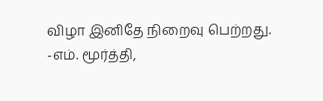விழா இனிதே நிறைவு பெற்றது.
-எம். மூர்த்தி,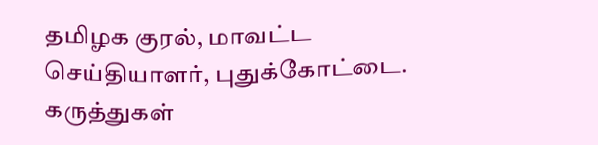தமிழக குரல், மாவட்ட செய்தியாளர், புதுக்கோட்டை.
கருத்துகள்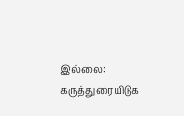இல்லை:
கருத்துரையிடுக